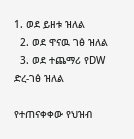1. ወደ ይዘቱ ዝለል
  2. ወደ ዋናዉ ገፅ ዝለል
  3. ወደ ተጨማሪ የDW ድረ-ገፅ ዝለል

የተጠናቀቀው የህዝብ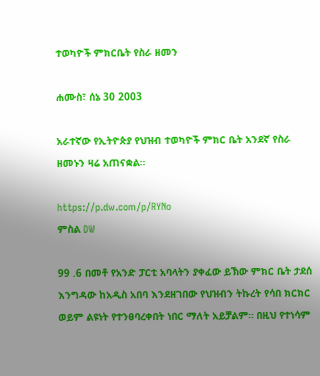ተወካዮች ምክርቤት የስራ ዘመን

ሐሙስ፣ ሰኔ 30 2003

አራተኛው የኢትዮጵያ የህዝብ ተወካዮች ምክር ቤት አንደኛ የስራ ዘመኑን ዛሬ አጠናቋል።

https://p.dw.com/p/RYNo
ምስል DW

99 .6 በመቶ የአንድ ፓርቲ አባላትን ያቀፈው ይኽው ምክር ቤት ታደሰ እንግዳው ከአዲስ አበባ እንደዘገበው የህዝብን ትኩረት የሳበ ክርክር ወይም ልዩነት የተንፀባረቀበት ነበር ማለት አይቻልም። በዚህ የተነሳም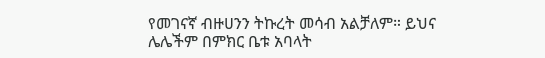የመገናኛ ብዙሀንን ትኩረት መሳብ አልቻለም። ይህና ሌሌችም በምክር ቤቱ አባላት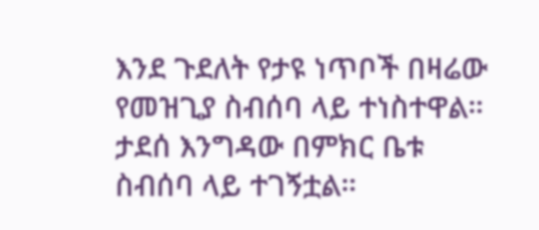እንደ ጉደለት የታዩ ነጥቦች በዛሬው የመዝጊያ ስብሰባ ላይ ተነስተዋል። ታደሰ እንግዳው በምክር ቤቱ ስብሰባ ላይ ተገኝቷል።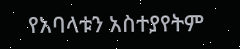የአባላቱን አስተያየትም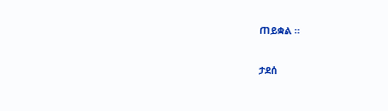ጠይቋል ።

ታደሰ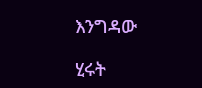እንግዳው

ሂሩት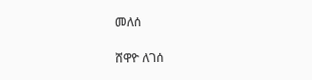መለሰ

ሸዋዮ ለገሰ